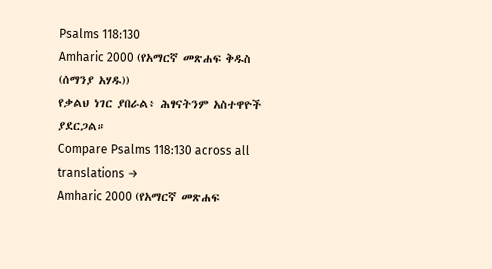Psalms 118:130
Amharic 2000 (የአማርኛ መጽሐፍ ቅዱስ (ሰማንያ አሃዱ))
የቃልህ ነገር ያበራል፥ ሕፃናትንም አስተዋዮች ያደርጋል።
Compare Psalms 118:130 across all translations →
Amharic 2000 (የአማርኛ መጽሐፍ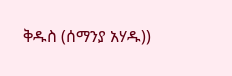ቅዱስ (ሰማንያ አሃዱ))